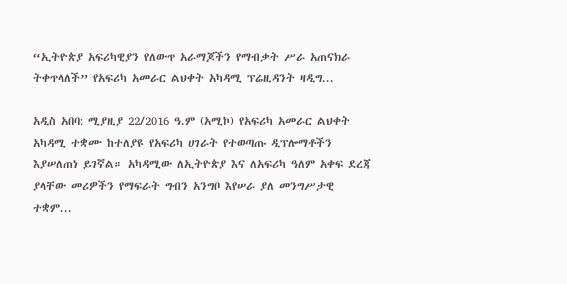“ኢትዮጵያ አፍሪካዊያን የለውጥ አራማጆችን የማብቃት ሥራ አጠናክራ ትቀጥላለች” የአፍሪካ አመራር ልህቀት አካዳሚ ፕሬዚዳንት ዛዲግ...

አዲስ አበባ: ሚያዚያ 22/2016 ዓ.ም (አሚኮ) የአፍሪካ አመራር ልህቀት አካዳሚ ተቋሙ ከተለያዩ የአፍሪካ ሀገራት የተወጣጡ ዲፕሎማቶችን እያሠለጠነ ይገኛል። አካዳሚው ለኢትዮጵያ እና ለአፍሪካ ዓለም አቀፍ ደረጃ ያላቸው መሪዎችን የማፍራት ግብን አንግቦ እየሠራ ያለ መንግሥታዊ ተቋም...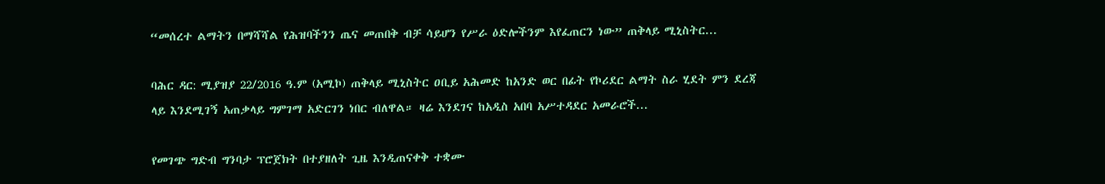“መሰረተ ልማትን በማሻሻል የሕዝባችንን ጤና መጠበቅ ብቻ ሳይሆን የሥራ ዕድሎችንም እየፈጠርን ነው” ጠቅላይ ሚኒስትር...

ባሕር ዳር: ሚያዝያ 22/2016 ዓ.ም (አሚኮ) ጠቅላይ ሚኒስትር ዐቢይ አሕመድ ከአንድ ወር በፊት የኮሪደር ልማት ስራ ሂደት ምን ደረጃ ላይ እንደሚገኝ አጠቃላይ ግምገማ አድርገን ነበር ብለዋል። ዛሬ እንደገና ከአዲስ አበባ አሥተዳደር አመራሮች...

የመገጭ ግድብ ግንባታ ፕሮጀክት በተያዘለት ጊዜ እንዲጠናቀቅ ተቋሙ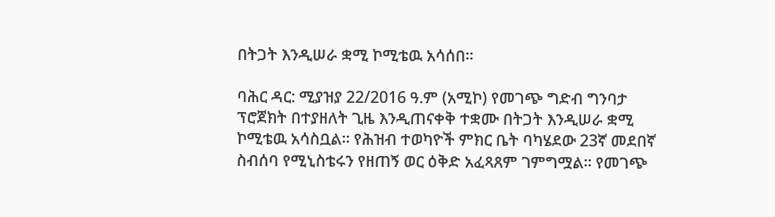በትጋት እንዲሠራ ቋሚ ኮሚቴዉ አሳሰበ፡፡

ባሕር ዳር: ሚያዝያ 22/2016 ዓ.ም (አሚኮ) የመገጭ ግድብ ግንባታ ፕሮጀክት በተያዘለት ጊዜ እንዲጠናቀቅ ተቋሙ በትጋት እንዲሠራ ቋሚ ኮሚቴዉ አሳስቧል። የሕዝብ ተወካዮች ምክር ቤት ባካሄደው 23ኛ መደበኛ ስብሰባ የሚኒስቴሩን የዘጠኝ ወር ዕቅድ አፈጻጸም ገምግሟል፡፡ የመገጭ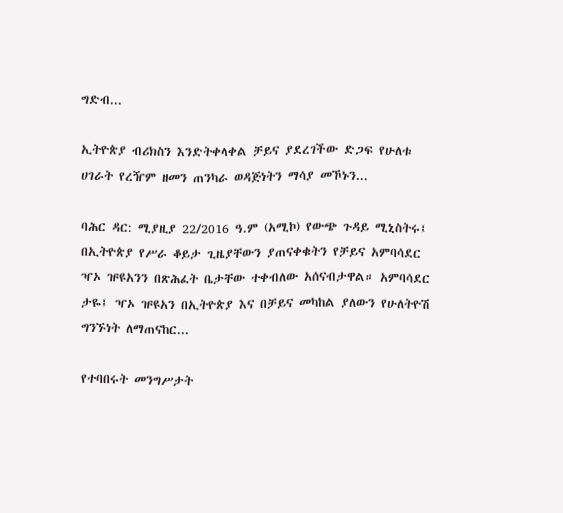ግድብ...

ኢትዮጵያ ብሪክስን እንድትቀላቀል ቻይና ያደረገችው ድጋፍ የሁለቱ ሀገራት የረዥም ዘመን ጠንካራ ወዳጅነትን ማሳያ መኾኑን...

ባሕር ዳር: ሚያዚያ 22/2016 ዓ.ም (አሚኮ) የውጭ ጉዳይ ሚኒስትሩ፤ በኢትዮጵያ የሥራ ቆይታ ጊዜያቸውን ያጠናቀቁትን የቻይና አምባሳደር ዣኦ ዡዩአንን በጽሕፈት ቤታቸው ተቀብለው አሰናብታዋል። አምባሳደር ታዬ፤ ዣኦ ዡዩአን በኢትዮጵያ እና በቻይና መካከል ያለውን የሁለትዮሽ ግንኙነት ለማጠናከር...

የተባበሩት መንግሥታት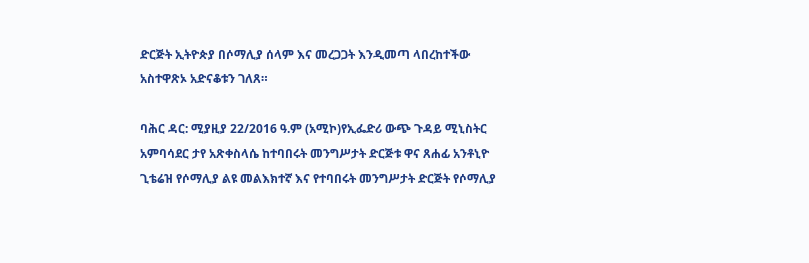ድርጅት ኢትዮጵያ በሶማሊያ ሰላም እና መረጋጋት እንዲመጣ ላበረከተችው አስተዋጽኦ አድናቆቱን ገለጸ።

ባሕር ዳር: ሚያዚያ 22/2016 ዓ.ም (አሚኮ)የኢፌድሪ ውጭ ጉዳይ ሚኒስትር አምባሳደር ታየ አጽቀስላሴ ከተባበሩት መንግሥታት ድርጅቱ ዋና ጸሐፊ አንቶኒዮ ጊቴሬዝ የሶማሊያ ልዩ መልእክተኛ እና የተባበሩት መንግሥታት ድርጅት የሶማሊያ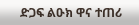ድጋፍ ልዑክ ዋና ተጠሪ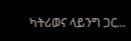ካትሪወና ላይንግ ጋር...